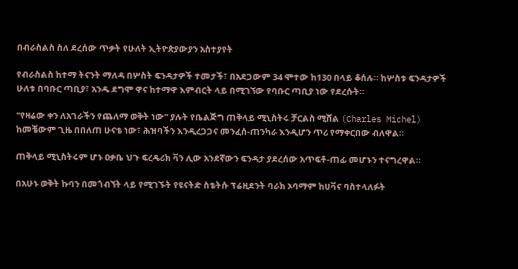በብራስልስ ስለ ደረሰው ጥቃት የሁለት ኢትዮጵያውያን አስተያየት

የብራስልስ ከተማ ትናንት ማለዳ በሦስት ፍንዳታዎች ተመታች፣ በአደጋውም 34 ሞተው ከ130 በላይ ቆሰሉ። ከሦስቱ ፍንዳታዎች ሁለቱ በባቡር ጣቢያ፣ አንዱ ደግሞ ዋና ከተማዋ እምብርት ላይ በሚገኘው የባቡር ጣቢያ ነው የደረሱት።

"የዛሬው ቀን ለአገራችን የጨለማ ወቅት ነው" ያሉት የቤልጅግ ጠቅላይ ሚኒስትሩ ቻርልስ ሚሸል (Charles Michel) ከመቼውም ጊዜ በበለጠ ሁናቴ ነው፣ ሕዝባችን እንዲረጋጋና መንፈሰ-ጠንካራ እንዲሆን ጥሪ የማቀርበው ብለዋል።

ጠቅላይ ሚኒስትሩም ሆኑ ዐቃቤ ህጉ ፍረዴሪክ ቫን ሊው አንደኛውን ፍንዳታ ያደረሰው አጥፍቶ-ጠፊ መሆኑን ተናግረዋል።

በአሁኑ ወቅት ኩባን በመጎብኘት ላይ የሚገኙት የዩናትድ ስቴትሱ ፕሬዚደንት ባራክ ኦባማም ከሀቫና ባስተላለፉት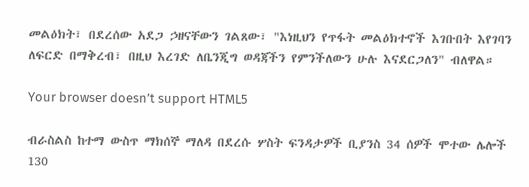መልዕክት፣ በደረሰው አደጋ ኃዘናቸውን ገልጸው፣ "እነዚህን የጥፋት መልዕክተኖች እገቡበት እየገባን ለፍርድ በማቅረብ፣ በዚህ እረገድ ለቤንጂግ ወዳጃችን የምንችለውን ሁሉ እናደርጋለን" ብለዋል።

Your browser doesn’t support HTML5

ብራስልስ ከተማ ውስጥ ማክሰኞ ማለዳ በደረሱ ሦስት ፍንዳታዎች ቢያንስ 34 ሰዎች ሞተው ሌሎች 130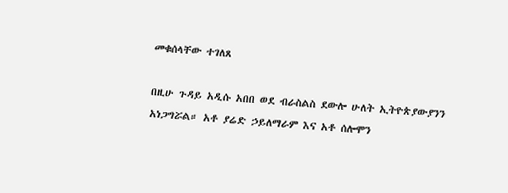መቁሰላቸው ተገለጸ

በዚሁ ጉዳይ አዲሱ አበበ ወደ ብራስልስ ደውሎ ሁለት ኢትዮጵያውያንን አነጋግሯል። አቶ ያሬድ ኃይለማራም እና አቶ ሰሎሞን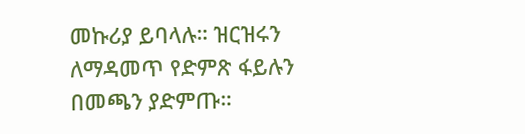መኩሪያ ይባላሉ። ዝርዝሩን ለማዳመጥ የድምጽ ፋይሉን በመጫን ያድምጡ።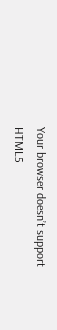Your browser doesn’t support HTML5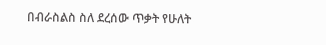በብራስልስ ስለ ደረሰው ጥቃት የሁለት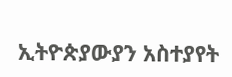ኢትዮጵያውያን አስተያየት